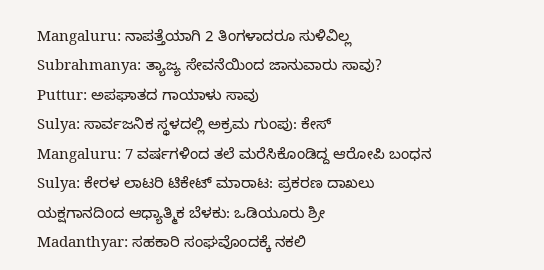Mangaluru: ನಾಪತ್ತೆಯಾಗಿ 2 ತಿಂಗಳಾದರೂ ಸುಳಿವಿಲ್ಲ
Subrahmanya: ತ್ಯಾಜ್ಯ ಸೇವನೆಯಿಂದ ಜಾನುವಾರು ಸಾವು?
Puttur: ಅಪಘಾತದ ಗಾಯಾಳು ಸಾವು
Sulya: ಸಾರ್ವಜನಿಕ ಸ್ಥಳದಲ್ಲಿ ಅಕ್ರಮ ಗುಂಪು: ಕೇಸ್
Mangaluru: 7 ವರ್ಷಗಳಿಂದ ತಲೆ ಮರೆಸಿಕೊಂಡಿದ್ದ ಆರೋಪಿ ಬಂಧನ
Sulya: ಕೇರಳ ಲಾಟರಿ ಟಿಕೇಟ್ ಮಾರಾಟ: ಪ್ರಕರಣ ದಾಖಲು
ಯಕ್ಷಗಾನದಿಂದ ಆಧ್ಯಾತ್ಮಿಕ ಬೆಳಕು: ಒಡಿಯೂರು ಶ್ರೀ
Madanthyar: ಸಹಕಾರಿ ಸಂಘವೊಂದಕ್ಕೆ ನಕಲಿ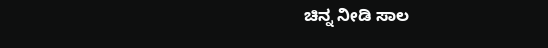ಚಿನ್ನ ನೀಡಿ ಸಾಲ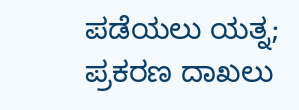ಪಡೆಯಲು ಯತ್ನ; ಪ್ರಕರಣ ದಾಖಲು